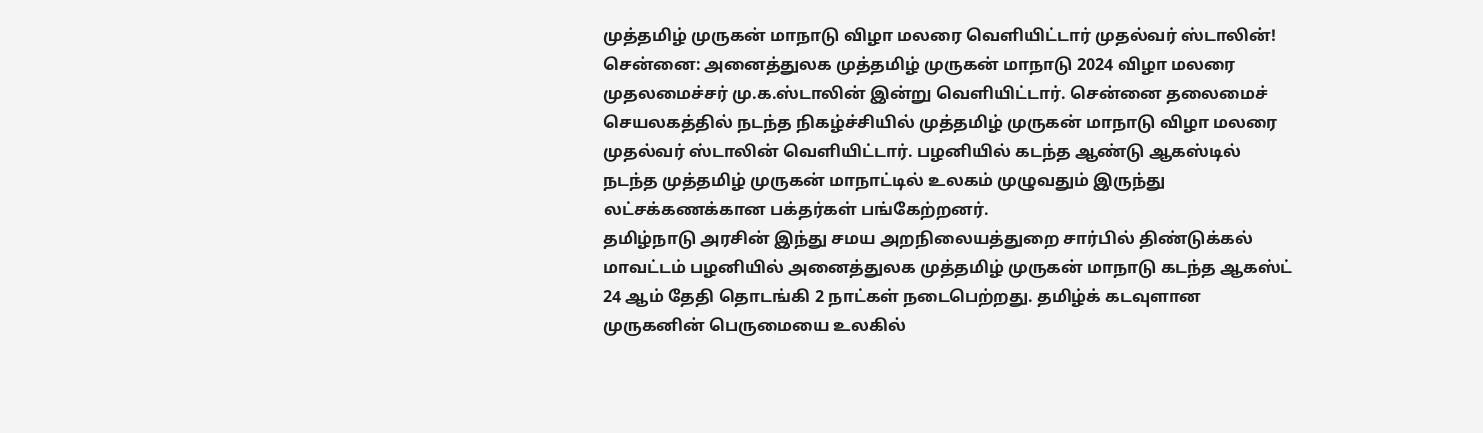முத்தமிழ் முருகன் மாநாடு விழா மலரை வெளியிட்டார் முதல்வர் ஸ்டாலின்!
சென்னை: அனைத்துலக முத்தமிழ் முருகன் மாநாடு 2024 விழா மலரை முதலமைச்சர் மு.க.ஸ்டாலின் இன்று வெளியிட்டார். சென்னை தலைமைச் செயலகத்தில் நடந்த நிகழ்ச்சியில் முத்தமிழ் முருகன் மாநாடு விழா மலரை முதல்வர் ஸ்டாலின் வெளியிட்டார். பழனியில் கடந்த ஆண்டு ஆகஸ்டில் நடந்த முத்தமிழ் முருகன் மாநாட்டில் உலகம் முழுவதும் இருந்து லட்சக்கணக்கான பக்தர்கள் பங்கேற்றனர்.
தமிழ்நாடு அரசின் இந்து சமய அறநிலையத்துறை சார்பில் திண்டுக்கல் மாவட்டம் பழனியில் அனைத்துலக முத்தமிழ் முருகன் மாநாடு கடந்த ஆகஸ்ட் 24 ஆம் தேதி தொடங்கி 2 நாட்கள் நடைபெற்றது. தமிழ்க் கடவுளான முருகனின் பெருமையை உலகில்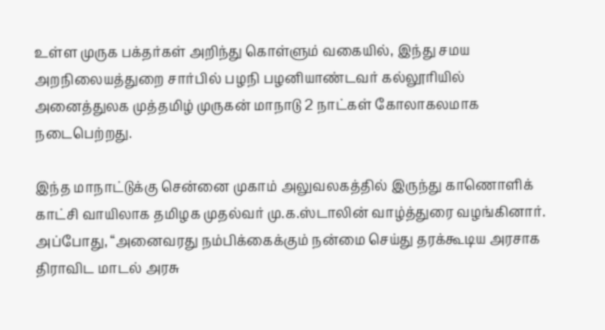உள்ள முருக பக்தர்கள் அறிந்து கொள்ளும் வகையில், இந்து சமய அறநிலையத்துறை சார்பில் பழநி பழனியாண்டவர் கல்லூரியில் அனைத்துலக முத்தமிழ் முருகன் மாநாடு 2 நாட்கள் கோலாகலமாக நடைபெற்றது.

இந்த மாநாட்டுக்கு சென்னை முகாம் அலுவலகத்தில் இருந்து காணொளிக் காட்சி வாயிலாக தமிழக முதல்வர் மு.க.ஸ்டாலின் வாழ்த்துரை வழங்கினார். அப்போது, “அனைவரது நம்பிக்கைக்கும் நன்மை செய்து தரக்கூடிய அரசாக திராவிட மாடல் அரசு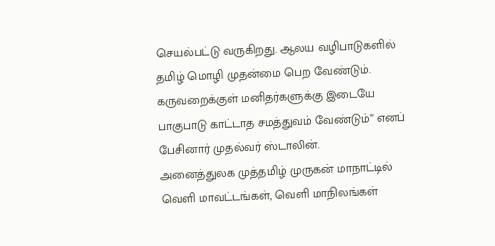செயல்பட்டு வருகிறது. ஆலய வழிபாடுகளில் தமிழ் மொழி முதன்மை பெற வேண்டும். கருவறைக்குள் மனிதர்களுக்கு இடையே பாகுபாடு காட்டாத சமத்துவம் வேண்டும்” எனப் பேசினார் முதல்வர் ஸ்டாலின்.
அனைத்துலக முத்தமிழ் முருகன் மாநாட்டில் வெளி மாவட்டங்கள், வெளி மாநிலங்கள்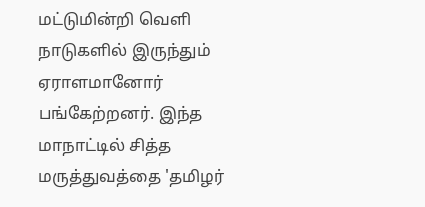மட்டுமின்றி வெளி நாடுகளில் இருந்தும் ஏராளமானோர் பங்கேற்றனர். இந்த மாநாட்டில் சித்த மருத்துவத்தை 'தமிழர்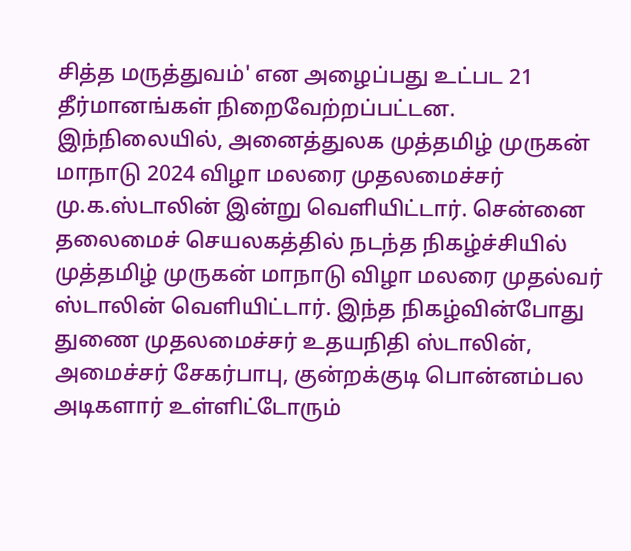சித்த மருத்துவம்' என அழைப்பது உட்பட 21 தீர்மானங்கள் நிறைவேற்றப்பட்டன.
இந்நிலையில், அனைத்துலக முத்தமிழ் முருகன் மாநாடு 2024 விழா மலரை முதலமைச்சர் மு.க.ஸ்டாலின் இன்று வெளியிட்டார். சென்னை தலைமைச் செயலகத்தில் நடந்த நிகழ்ச்சியில் முத்தமிழ் முருகன் மாநாடு விழா மலரை முதல்வர் ஸ்டாலின் வெளியிட்டார். இந்த நிகழ்வின்போது துணை முதலமைச்சர் உதயநிதி ஸ்டாலின், அமைச்சர் சேகர்பாபு, குன்றக்குடி பொன்னம்பல அடிகளார் உள்ளிட்டோரும்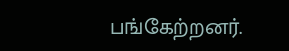பங்கேற்றனர்.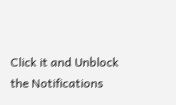Click it and Unblock the Notifications